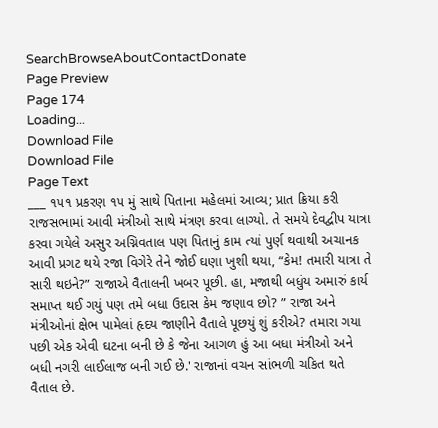SearchBrowseAboutContactDonate
Page Preview
Page 174
Loading...
Download File
Download File
Page Text
___ ૧૫૧ પ્રકરણ ૧૫ મું સાથે પિતાના મહેલમાં આવ્ય; પ્રાત ક્રિયા કરી રાજસભામાં આવી મંત્રીઓ સાથે મંત્રણ કરવા લાગ્યો. તે સમયે દેવદ્વીપ યાત્રા કરવા ગયેલે અસુર અગ્નિવતાલ પણ પિતાનું કામ ત્યાં પુર્ણ થવાથી અચાનક આવી પ્રગટ થયે રજા વિગેરે તેને જોઈ ઘણા ખુશી થયા, “કેમ! તમારી યાત્રા તે સારી થઇને?” રાજાએ વૈતાલની ખબર પૂછી. હા, મજાથી બધુંય અમારું કાર્ય સમાપ્ત થઈ ગયું પણ તમે બધા ઉદાસ કેમ જણાવ છો? ” રાજા અને મંત્રીઓનાં ક્ષેભ પામેલાં હૃદય જાણીને વૈતાલે પૂછયું શું કરીએ? તમારા ગયા પછી એક એવી ઘટના બની છે કે જેના આગળ હું આ બધા મંત્રીઓ અને બધી નગરી લાઈલાજ બની ગઈ છે.' રાજાનાં વચન સાંભળી ચકિત થતે વૈતાલ છે.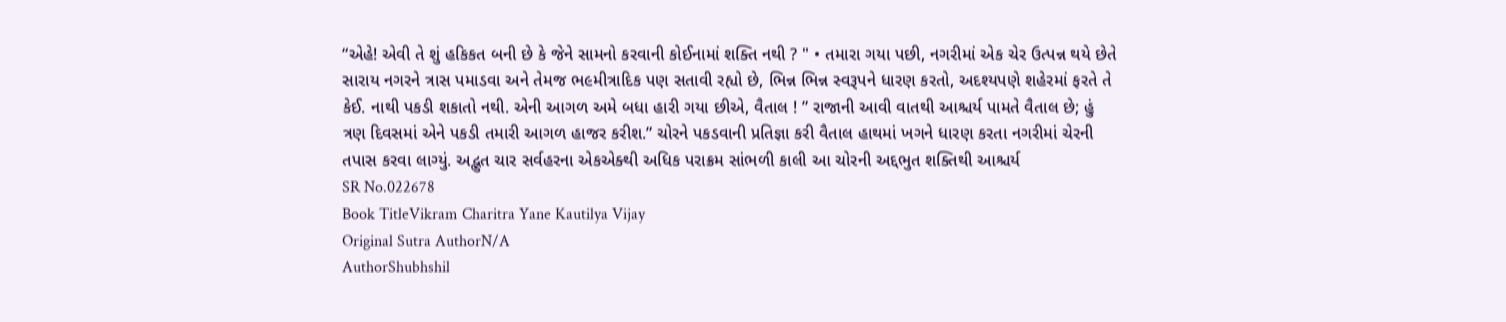“એહે! એવી તે શું હકિકત બની છે કે જેને સામનો કરવાની કોઈનામાં શક્તિ નથી ? " • તમારા ગયા પછી, નગરીમાં એક ચેર ઉત્પન્ન થયે છેતે સારાય નગરને ત્રાસ પમાડવા અને તેમજ ભ૯મીત્રાદિક પણ સતાવી રહ્યો છે, ભિન્ન ભિન્ન સ્વરૂપને ધારણ કરતો, અદશ્યપણે શહેરમાં ફરતે તે કેઈ. નાથી પકડી શકાતો નથી. એની આગળ અમે બધા હારી ગયા છીએ, વૈતાલ ! ” રાજાની આવી વાતથી આશ્ચર્ય પામતે વૈતાલ છે; હું ત્રણ દિવસમાં એને પકડી તમારી આગળ હાજર કરીશ.” ચોરને પકડવાની પ્રતિજ્ઞા કરી વૈતાલ હાથમાં ખગને ધારણ કરતા નગરીમાં ચેરની તપાસ કરવા લાગ્યું. અદ્ભુત ચાર સર્વહરના એકએક્થી અધિક પરાક્રમ સાંભળી કાલી આ ચોરની અદ્દભુત શક્તિથી આશ્ચર્ય
SR No.022678
Book TitleVikram Charitra Yane Kautilya Vijay
Original Sutra AuthorN/A
AuthorShubhshil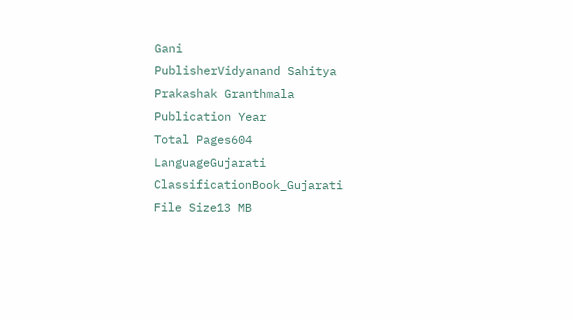Gani
PublisherVidyanand Sahitya Prakashak Granthmala
Publication Year
Total Pages604
LanguageGujarati
ClassificationBook_Gujarati
File Size13 MB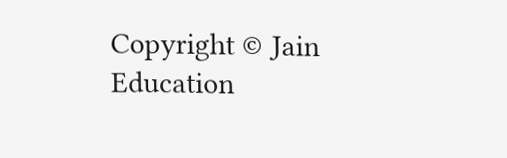Copyright © Jain Education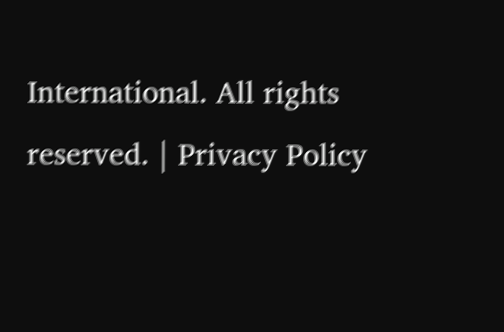International. All rights reserved. | Privacy Policy